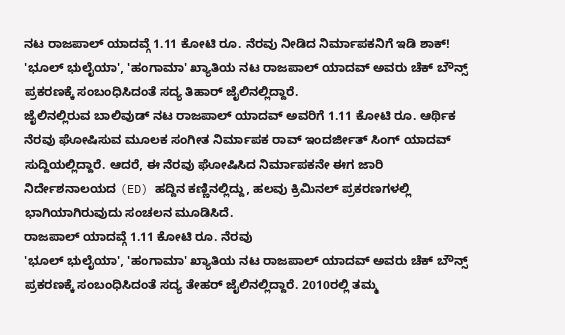ನಟ ರಾಜಪಾಲ್ ಯಾದವ್ಗೆ 1.11 ಕೋಟಿ ರೂ. ನೆರವು ನೀಡಿದ ನಿರ್ಮಾಪಕನಿಗೆ ಇಡಿ ಶಾಕ್!
'ಭೂಲ್ ಭುಲೈಯಾ', 'ಹಂಗಾಮಾ' ಖ್ಯಾತಿಯ ನಟ ರಾಜಪಾಲ್ ಯಾದವ್ ಅವರು ಚೆಕ್ ಬೌನ್ಸ್ ಪ್ರಕರಣಕ್ಕೆ ಸಂಬಂಧಿಸಿದಂತೆ ಸದ್ಯ ತಿಹಾರ್ ಜೈಲಿನಲ್ಲಿದ್ದಾರೆ.
ಜೈಲಿನಲ್ಲಿರುವ ಬಾಲಿವುಡ್ ನಟ ರಾಜಪಾಲ್ ಯಾದವ್ ಅವರಿಗೆ 1.11 ಕೋಟಿ ರೂ. ಆರ್ಥಿಕ ನೆರವು ಘೋಷಿಸುವ ಮೂಲಕ ಸಂಗೀತ ನಿರ್ಮಾಪಕ ರಾವ್ ಇಂದರ್ಜೀತ್ ಸಿಂಗ್ ಯಾದವ್ ಸುದ್ದಿಯಲ್ಲಿದ್ದಾರೆ. ಆದರೆ, ಈ ನೆರವು ಘೋಷಿಸಿದ ನಿರ್ಮಾಪಕನೇ ಈಗ ಜಾರಿ ನಿರ್ದೇಶನಾಲಯದ (ED) ಹದ್ದಿನ ಕಣ್ಣಿನಲ್ಲಿದ್ದು, ಹಲವು ಕ್ರಿಮಿನಲ್ ಪ್ರಕರಣಗಳಲ್ಲಿ ಭಾಗಿಯಾಗಿರುವುದು ಸಂಚಲನ ಮೂಡಿಸಿದೆ.
ರಾಜಪಾಲ್ ಯಾದವ್ಗೆ 1.11 ಕೋಟಿ ರೂ. ನೆರವು
'ಭೂಲ್ ಭುಲೈಯಾ', 'ಹಂಗಾಮಾ' ಖ್ಯಾತಿಯ ನಟ ರಾಜಪಾಲ್ ಯಾದವ್ ಅವರು ಚೆಕ್ ಬೌನ್ಸ್ ಪ್ರಕರಣಕ್ಕೆ ಸಂಬಂಧಿಸಿದಂತೆ ಸದ್ಯ ತೇಹರ್ ಜೈಲಿನಲ್ಲಿದ್ದಾರೆ. 2010ರಲ್ಲಿ ತಮ್ಮ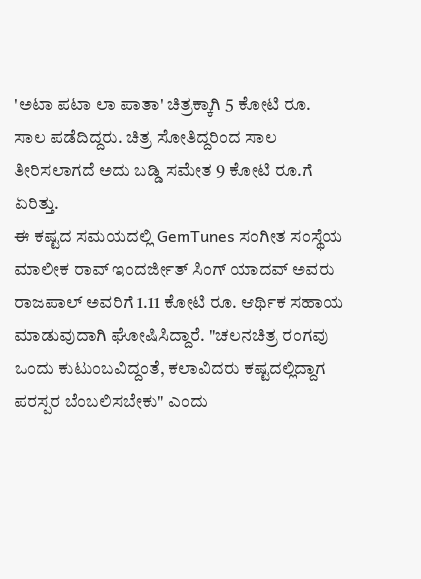'ಅಟಾ ಪಟಾ ಲಾ ಪಾತಾ' ಚಿತ್ರಕ್ಕಾಗಿ 5 ಕೋಟಿ ರೂ. ಸಾಲ ಪಡೆದಿದ್ದರು. ಚಿತ್ರ ಸೋತಿದ್ದರಿಂದ ಸಾಲ ತೀರಿಸಲಾಗದೆ ಅದು ಬಡ್ಡಿ ಸಮೇತ 9 ಕೋಟಿ ರೂ.ಗೆ ಏರಿತ್ತು.
ಈ ಕಷ್ಟದ ಸಮಯದಲ್ಲಿ GemTunes ಸಂಗೀತ ಸಂಸ್ಥೆಯ ಮಾಲೀಕ ರಾವ್ ಇಂದರ್ಜೀತ್ ಸಿಂಗ್ ಯಾದವ್ ಅವರು ರಾಜಪಾಲ್ ಅವರಿಗೆ 1.11 ಕೋಟಿ ರೂ. ಆರ್ಥಿಕ ಸಹಾಯ ಮಾಡುವುದಾಗಿ ಘೋಷಿಸಿದ್ದಾರೆ. "ಚಲನಚಿತ್ರ ರಂಗವು ಒಂದು ಕುಟುಂಬವಿದ್ದಂತೆ, ಕಲಾವಿದರು ಕಷ್ಟದಲ್ಲಿದ್ದಾಗ ಪರಸ್ಪರ ಬೆಂಬಲಿಸಬೇಕು" ಎಂದು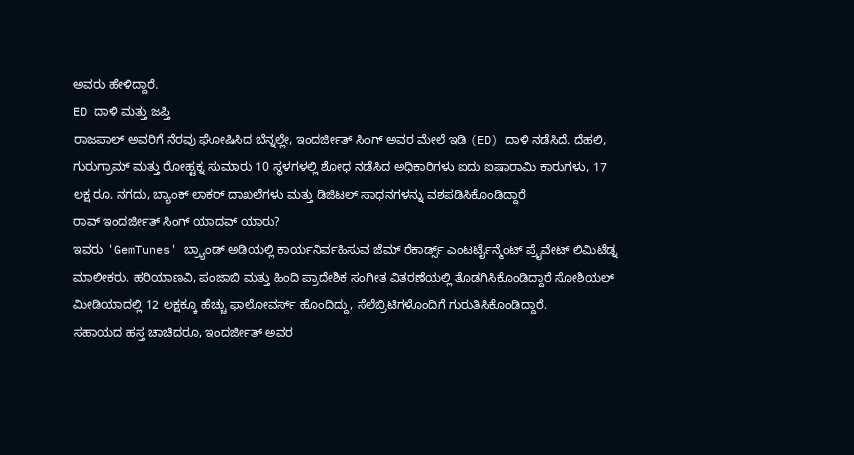ಅವರು ಹೇಳಿದ್ದಾರೆ.
ED ದಾಳಿ ಮತ್ತು ಜಪ್ತಿ
ರಾಜಪಾಲ್ ಅವರಿಗೆ ನೆರವು ಘೋಷಿಸಿದ ಬೆನ್ನಲ್ಲೇ, ಇಂದರ್ಜೀತ್ ಸಿಂಗ್ ಅವರ ಮೇಲೆ ಇಡಿ (ED) ದಾಳಿ ನಡೆಸಿದೆ. ದೆಹಲಿ, ಗುರುಗ್ರಾಮ್ ಮತ್ತು ರೋಹ್ಟಕ್ನ ಸುಮಾರು 10 ಸ್ಥಳಗಳಲ್ಲಿ ಶೋಧ ನಡೆಸಿದ ಅಧಿಕಾರಿಗಳು ಐದು ಐಷಾರಾಮಿ ಕಾರುಗಳು, 17 ಲಕ್ಷ ರೂ. ನಗದು, ಬ್ಯಾಂಕ್ ಲಾಕರ್ ದಾಖಲೆಗಳು ಮತ್ತು ಡಿಜಿಟಲ್ ಸಾಧನಗಳನ್ನು ವಶಪಡಿಸಿಕೊಂಡಿದ್ದಾರೆ
ರಾವ್ ಇಂದರ್ಜೀತ್ ಸಿಂಗ್ ಯಾದವ್ ಯಾರು?
ಇವರು 'GemTunes' ಬ್ರ್ಯಾಂಡ್ ಅಡಿಯಲ್ಲಿ ಕಾರ್ಯನಿರ್ವಹಿಸುವ ಜೆಮ್ ರೆಕಾರ್ಡ್ಸ್ ಎಂಟರ್ಟೈನ್ಮೆಂಟ್ ಪ್ರೈವೇಟ್ ಲಿಮಿಟೆಡ್ನ ಮಾಲೀಕರು. ಹರಿಯಾಣವಿ, ಪಂಜಾಬಿ ಮತ್ತು ಹಿಂದಿ ಪ್ರಾದೇಶಿಕ ಸಂಗೀತ ವಿತರಣೆಯಲ್ಲಿ ತೊಡಗಿಸಿಕೊಂಡಿದ್ದಾರೆ ಸೋಶಿಯಲ್ ಮೀಡಿಯಾದಲ್ಲಿ 12 ಲಕ್ಷಕ್ಕೂ ಹೆಚ್ಚು ಫಾಲೋವರ್ಸ್ ಹೊಂದಿದ್ದು, ಸೆಲೆಬ್ರಿಟಿಗಳೊಂದಿಗೆ ಗುರುತಿಸಿಕೊಂಡಿದ್ದಾರೆ.
ಸಹಾಯದ ಹಸ್ತ ಚಾಚಿದರೂ, ಇಂದರ್ಜೀತ್ ಅವರ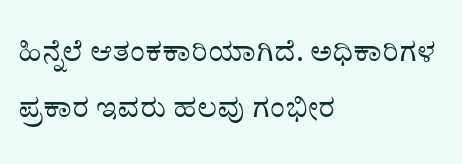ಹಿನ್ನೆಲೆ ಆತಂಕಕಾರಿಯಾಗಿದೆ. ಅಧಿಕಾರಿಗಳ ಪ್ರಕಾರ ಇವರು ಹಲವು ಗಂಭೀರ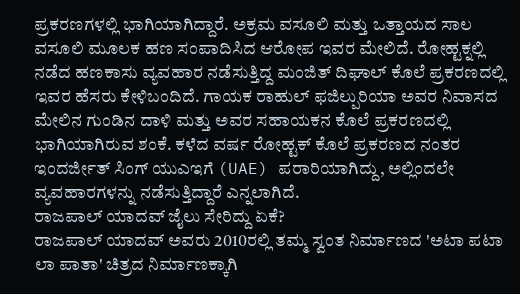ಪ್ರಕರಣಗಳಲ್ಲಿ ಭಾಗಿಯಾಗಿದ್ದಾರೆ. ಅಕ್ರಮ ವಸೂಲಿ ಮತ್ತು ಒತ್ತಾಯದ ಸಾಲ ವಸೂಲಿ ಮೂಲಕ ಹಣ ಸಂಪಾದಿಸಿದ ಆರೋಪ ಇವರ ಮೇಲಿದೆ. ರೋಹ್ಟಕ್ನಲ್ಲಿ ನಡೆದ ಹಣಕಾಸು ವ್ಯವಹಾರ ನಡೆಸುತ್ತಿದ್ದ ಮಂಜಿತ್ ದಿಘಾಲ್ ಕೊಲೆ ಪ್ರಕರಣದಲ್ಲಿ ಇವರ ಹೆಸರು ಕೇಳಿಬಂದಿದೆ. ಗಾಯಕ ರಾಹುಲ್ ಫಜಿಲ್ಪುರಿಯಾ ಅವರ ನಿವಾಸದ ಮೇಲಿನ ಗುಂಡಿನ ದಾಳಿ ಮತ್ತು ಅವರ ಸಹಾಯಕನ ಕೊಲೆ ಪ್ರಕರಣದಲ್ಲಿ ಭಾಗಿಯಾಗಿರುವ ಶಂಕೆ. ಕಳೆದ ವರ್ಷ ರೋಹ್ಟಕ್ ಕೊಲೆ ಪ್ರಕರಣದ ನಂತರ ಇಂದರ್ಜೀತ್ ಸಿಂಗ್ ಯುಎಇಗೆ (UAE) ಪರಾರಿಯಾಗಿದ್ದು, ಅಲ್ಲಿಂದಲೇ ವ್ಯವಹಾರಗಳನ್ನು ನಡೆಸುತ್ತಿದ್ದಾರೆ ಎನ್ನಲಾಗಿದೆ.
ರಾಜಪಾಲ್ ಯಾದವ್ ಜೈಲು ಸೇರಿದ್ದು ಏಕೆ?
ರಾಜಪಾಲ್ ಯಾದವ್ ಅವರು 2010ರಲ್ಲಿ ತಮ್ಮ ಸ್ವಂತ ನಿರ್ಮಾಣದ 'ಅಟಾ ಪಟಾ ಲಾ ಪಾತಾ' ಚಿತ್ರದ ನಿರ್ಮಾಣಕ್ಕಾಗಿ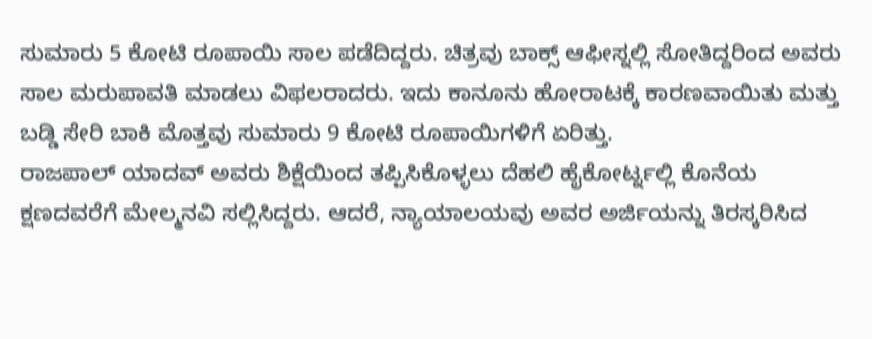ಸುಮಾರು 5 ಕೋಟಿ ರೂಪಾಯಿ ಸಾಲ ಪಡೆದಿದ್ದರು. ಚಿತ್ರವು ಬಾಕ್ಸ್ ಆಫೀಸ್ನಲ್ಲಿ ಸೋತಿದ್ದರಿಂದ ಅವರು ಸಾಲ ಮರುಪಾವತಿ ಮಾಡಲು ವಿಫಲರಾದರು. ಇದು ಕಾನೂನು ಹೋರಾಟಕ್ಕೆ ಕಾರಣವಾಯಿತು ಮತ್ತು ಬಡ್ಡಿ ಸೇರಿ ಬಾಕಿ ಮೊತ್ತವು ಸುಮಾರು 9 ಕೋಟಿ ರೂಪಾಯಿಗಳಿಗೆ ಏರಿತ್ತು.
ರಾಜಪಾಲ್ ಯಾದವ್ ಅವರು ಶಿಕ್ಷೆಯಿಂದ ತಪ್ಪಿಸಿಕೊಳ್ಳಲು ದೆಹಲಿ ಹೈಕೋರ್ಟ್ನಲ್ಲಿ ಕೊನೆಯ ಕ್ಷಣದವರೆಗೆ ಮೇಲ್ಮನವಿ ಸಲ್ಲಿಸಿದ್ದರು. ಆದರೆ, ನ್ಯಾಯಾಲಯವು ಅವರ ಅರ್ಜಿಯನ್ನು ತಿರಸ್ಕರಿಸಿದ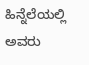ಹಿನ್ನೆಲೆಯಲ್ಲಿ ಅವರು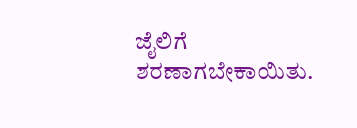ಜೈಲಿಗೆ ಶರಣಾಗಬೇಕಾಯಿತು.